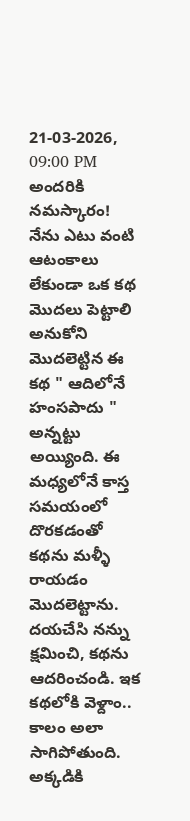21-03-2026, 09:00 PM
అందరికి నమస్కారం! నేను ఎటు వంటి ఆటంకాలు లేకుండా ఒక కథ మొదలు పెట్టాలి అనుకోని మొదలెట్టిన ఈ కథ " ఆదిలోనే హంసపాదు " అన్నట్టు అయ్యింది. ఈ మధ్యలోనే కాస్త సమయంలో దొరకడంతో కథను మళ్ళీ రాయడం మొదలెట్టాను. దయచేసి నన్ను క్షమించి, కథను ఆదరించండి. ఇక కథలోకి వెళ్దాం..
కాలం అలా సాగిపోతుంది. అక్కడికి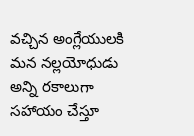వచ్చిన అంగ్లేయులకి మన నల్లయోధుడు అన్ని రకాలుగా సహాయం చేస్తూ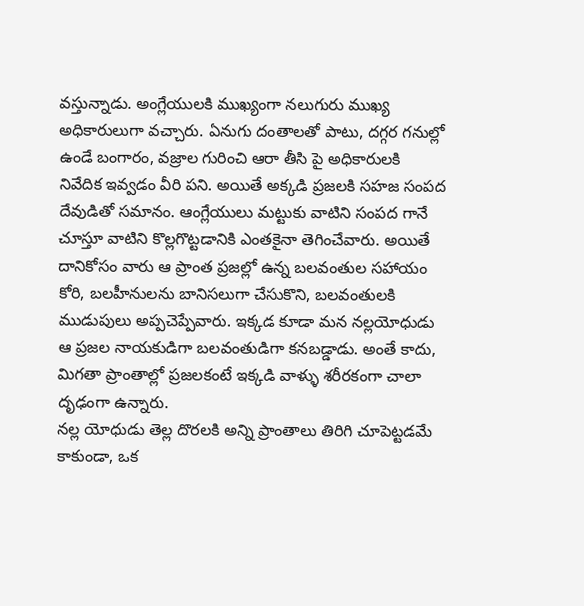వస్తున్నాడు. అంగ్లేయులకి ముఖ్యంగా నలుగురు ముఖ్య అధికారులుగా వచ్చారు. ఏనుగు దంతాలతో పాటు, దగ్గర గనుల్లో ఉండే బంగారం, వజ్రాల గురించి ఆరా తీసి పై అధికారులకి నివేదిక ఇవ్వడం వీరి పని. అయితే అక్కడి ప్రజలకి సహజ సంపద దేవుడితో సమానం. ఆంగ్లేయులు మట్టుకు వాటిని సంపద గానే చూస్తూ వాటిని కొల్లగొట్టడానికి ఎంతకైనా తెగించేవారు. అయితే దానికోసం వారు ఆ ప్రాంత ప్రజల్లో ఉన్న బలవంతుల సహాయం కోరి, బలహీనులను బానిసలుగా చేసుకొని, బలవంతులకి ముడుపులు అప్పచెప్పేవారు. ఇక్కడ కూడా మన నల్లయోధుడు ఆ ప్రజల నాయకుడిగా బలవంతుడిగా కనబడ్డాడు. అంతే కాదు, మిగతా ప్రాంతాల్లో ప్రజలకంటే ఇక్కడి వాళ్ళు శరీరకంగా చాలా దృఢంగా ఉన్నారు.
నల్ల యోధుడు తెల్ల దొరలకి అన్ని ప్రాంతాలు తిరిగి చూపెట్టడమే కాకుండా, ఒక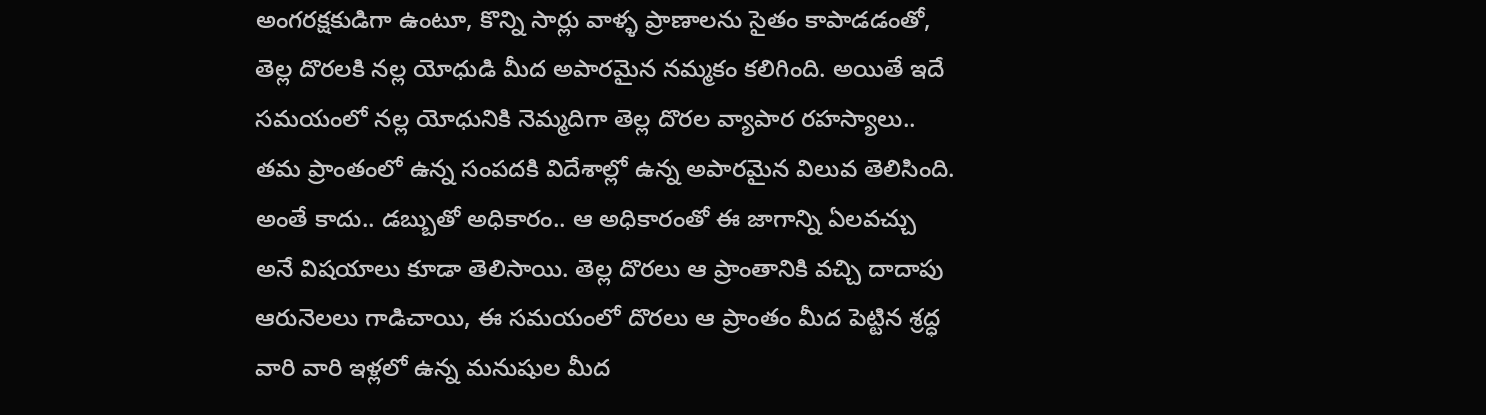అంగరక్షకుడిగా ఉంటూ, కొన్ని సార్లు వాళ్ళ ప్రాణాలను సైతం కాపాడడంతో, తెల్ల దొరలకి నల్ల యోధుడి మీద అపారమైన నమ్మకం కలిగింది. అయితే ఇదే సమయంలో నల్ల యోధునికి నెమ్మదిగా తెల్ల దొరల వ్యాపార రహస్యాలు.. తమ ప్రాంతంలో ఉన్న సంపదకి విదేశాల్లో ఉన్న అపారమైన విలువ తెలిసింది. అంతే కాదు.. డబ్బుతో అధికారం.. ఆ అధికారంతో ఈ జాగాన్ని ఏలవచ్చు అనే విషయాలు కూడా తెలిసాయి. తెల్ల దొరలు ఆ ప్రాంతానికి వచ్చి దాదాపు ఆరునెలలు గాడిచాయి, ఈ సమయంలో దొరలు ఆ ప్రాంతం మీద పెట్టిన శ్రద్ధ వారి వారి ఇళ్లలో ఉన్న మనుషుల మీద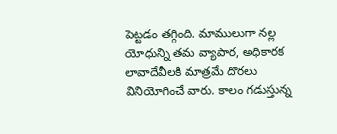పెట్టడం తగ్గింది. మాములుగా నల్ల యోధున్ని తమ వ్యాపార, అధికారక లావాదేవీలకి మాత్రమే దొరలు వినియోగించే వారు. కాలం గడుస్తున్న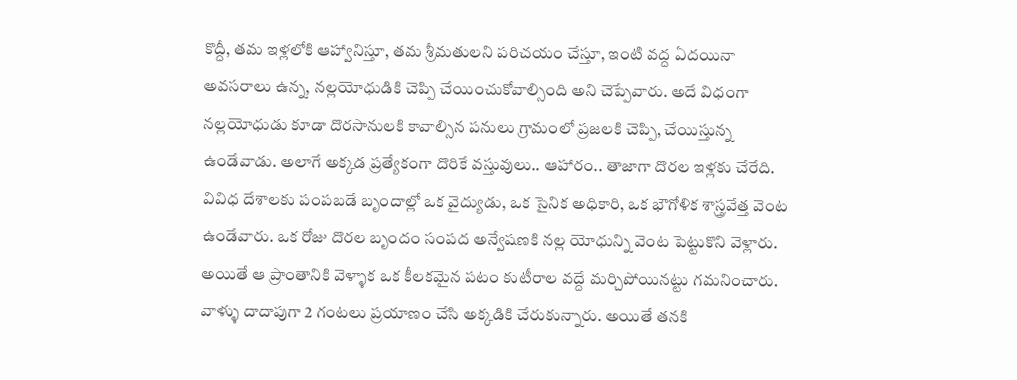కొద్దీ, తమ ఇళ్లలోకి ఆహ్వానిస్తూ, తమ శ్రీమతులని పరిచయం చేస్తూ, ఇంటి వద్ద ఏదయినా అవసరాలు ఉన్న, నల్లయోధుడికి చెప్పి చేయించుకోవాల్సింది అని చెప్పేవారు. అదే విధంగా నల్లయోధుడు కూడా దొరసానులకి కావాల్సిన పనులు గ్రామంలో ప్రజలకి చెప్పి, చేయిస్తున్న ఉండేవాడు. అలాగే అక్కడ ప్రత్యేకంగా దొరికే వస్తువులు.. ఆహారం.. తాజాగా దొరల ఇళ్లకు చేరేది. వివిధ దేశాలకు పంపబడే బృందాల్లో ఒక వైద్యుడు, ఒక సైనిక అధికారి, ఒక భౌగోళిక శాస్త్రవేత్త వెంట ఉండేవారు. ఒక రోజు దొరల బృందం సంపద అన్వేషణకి నల్ల యోధున్ని వెంట పెట్టుకొని వెళ్లారు. అయితే ఆ ప్రాంతానికి వెళ్ళాక ఒక కీలకమైన పటం కుటీరాల వద్దే మర్చిపోయినట్టు గమనించారు. వాళ్ళు దాదాపుగా 2 గంటలు ప్రయాణం చేసి అక్కడికి చేరుకున్నారు. అయితే తనకి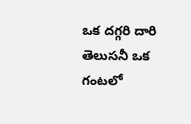ఒక దగ్గరి దారి తెలుసనీ ఒక గంటలో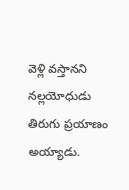వెళ్లి వస్తానని నల్లయోధుడు తిరుగు ప్రయాణం అయ్యాడు.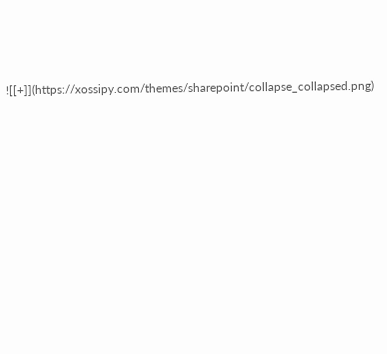![[+]](https://xossipy.com/themes/sharepoint/collapse_collapsed.png)